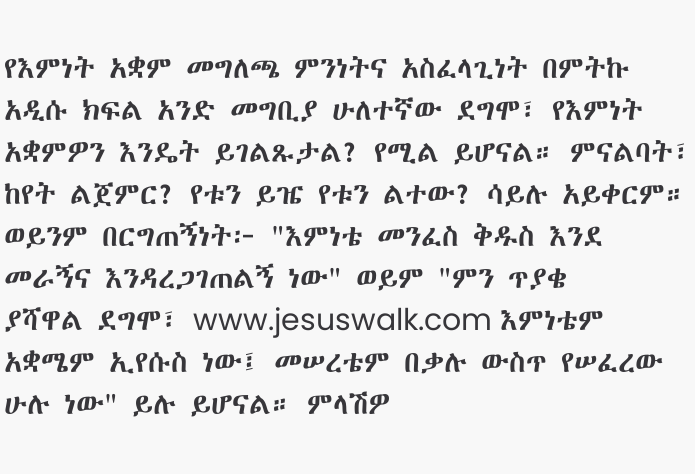የእምነት አቋም መግለጫ ምንነትና አስፈላጊነት በምትኩ አዲሱ ክፍል አንድ መግቢያ ሁለተኛው ደግሞ፣ የእምነት አቋምዎን እንዴት ይገልጹታል? የሚል ይሆናል። ምናልባት፣ ከየት ልጀምር? የቱን ይዤ የቱን ልተው? ሳይሉ አይቀርም። ወይንም በርግጠኝነት፦ "እምነቴ መንፈስ ቅዱስ እንደ መራኝና እንዳረጋገጠልኝ ነው" ወይም "ምን ጥያቄ
ያሻዋል ደግሞ፣ www.jesuswalk.com እምነቴም አቋሜም ኢየሱስ ነው፤ መሠረቴም በቃሉ ውስጥ የሠፈረው ሁሉ ነው" ይሉ ይሆናል። ምላሽዎ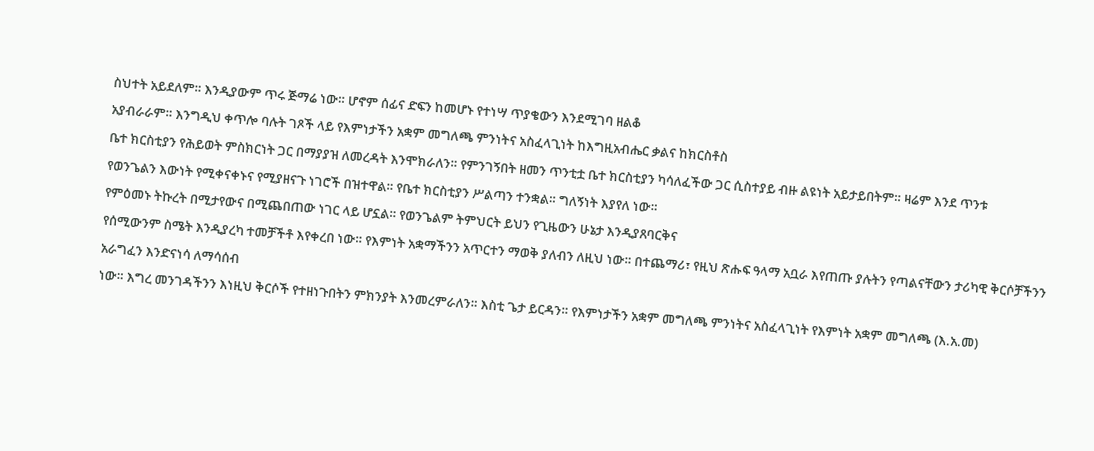ስህተት አይደለም። እንዲያውም ጥሩ ጅማሬ ነው። ሆኖም ሰፊና ድፍን ከመሆኑ የተነሣ ጥያቄውን እንደሚገባ ዘልቆ
አያብራራም። እንግዲህ ቀጥሎ ባሉት ገጾች ላይ የእምነታችን አቋም መግለጫ ምንነትና አስፈላጊነት ከእግዚአብሔር ቃልና ከክርስቶስ
ቤተ ክርስቲያን የሕይወት ምስክርነት ጋር በማያያዝ ለመረዳት እንሞክራለን። የምንገኝበት ዘመን ጥንቲቷ ቤተ ክርስቲያን ካሳለፈችው ጋር ሲስተያይ ብዙ ልዩነት አይታይበትም። ዛሬም እንደ ጥንቱ
የወንጌልን እውነት የሚቀናቀኑና የሚያዘናጉ ነገሮች በዝተዋል። የቤተ ክርስቲያን ሥልጣን ተንቋል። ግለኝነት እያየለ ነው።
የምዕመኑ ትኩረት በሚታየውና በሚጨበጠው ነገር ላይ ሆኗል። የወንጌልም ትምህርት ይህን የጊዜውን ሁኔታ እንዲያጸባርቅና
የሰሚውንም ስሜት እንዲያረካ ተመቻችቶ እየቀረበ ነው። የእምነት አቋማችንን አጥርተን ማወቅ ያለብን ለዚህ ነው። በተጨማሪ፣ የዚህ ጽሑፍ ዓላማ አቧራ እየጠጡ ያሉትን የጣልናቸውን ታሪካዊ ቅርሶቻችንን አራግፈን እንድናነሳ ለማሳሰብ
ነው። እግረ መንገዳችንን እነዚህ ቅርሶች የተዘነጉበትን ምክንያት እንመረምራለን። እስቲ ጌታ ይርዳን። የእምነታችን አቋም መግለጫ ምንነትና አስፈላጊነት የእምነት አቋም መግለጫ (እ.አ.መ)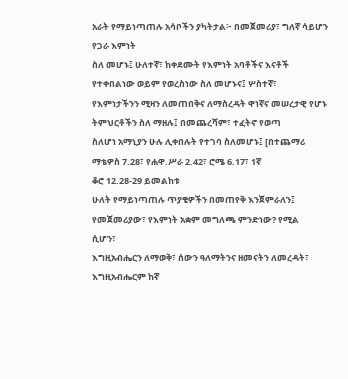አራት የማይነጣጠሉ አሳቦችን ያካትታል፦ በመጀመሪያ፣ ግለኛ ሳይሆን የጋራ እምነት
ስለ መሆኑ፤ ሁለተኛ፣ ከቀደሙት የእምነት አባቶችና እናቶች የተቀበልነው ወይም የወረስነው ስለ መሆኑና፤ ሦስተኛ፣
የእምነታችንን ሚዛን ለመጠበቅና ለማስረዳት ዋነኛና መሠረታዊ የሆኑ ትምህርቶችን ስለ ማዘሉ፤ በመጨረሻም፣ ተፈትኖ የወጣ
ስለሆነ አማኒያን ሁሉ ሊቀበሉት የተገባ ስለመሆኑ፤ [በተጨማሪ ማቴዎስ 7.28፣ የሐዋ.ሥራ 2.42፣ ሮሜ 6.17፣ 1ኛ
ቆሮ 12.28-29 ይመልከቱ
ሁለት የማይነጣጠሉ ጥያቄዎችን በመጠየቅ እንጀምራለን፤ የመጀመሪያው፣ የእምነት አቋም መግለጫ ምንድነው? የሚል
ሲሆን፣
እግዚአብሔርን ለማወቅ፣ ሰውን ዓለማትንና ዘመናትን ለመረዳት፣ እግዚአብሔርም ከኛ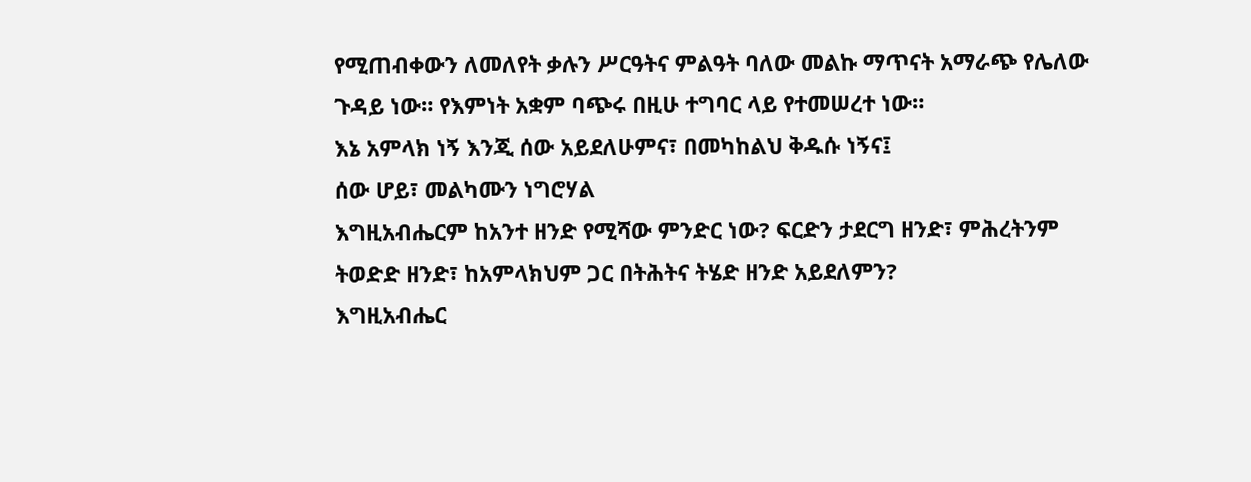የሚጠብቀውን ለመለየት ቃሉን ሥርዓትና ምልዓት ባለው መልኩ ማጥናት አማራጭ የሌለው ጉዳይ ነው። የእምነት አቋም ባጭሩ በዚሁ ተግባር ላይ የተመሠረተ ነው።
እኔ አምላክ ነኝ እንጂ ሰው አይደለሁምና፣ በመካከልህ ቅዱሱ ነኝና፤
ሰው ሆይ፣ መልካሙን ነግሮሃል
እግዚአብሔርም ከአንተ ዘንድ የሚሻው ምንድር ነው? ፍርድን ታደርግ ዘንድ፣ ምሕረትንም ትወድድ ዘንድ፣ ከአምላክህም ጋር በትሕትና ትሄድ ዘንድ አይደለምን?
እግዚአብሔር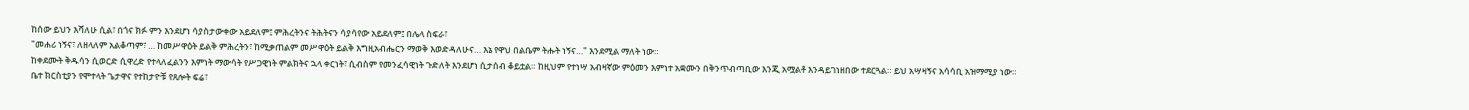ከሰው ይህን እሻለሁ ሲል፣ በጎና ክፉ ምን እንደሆነ ሳያስታውቀው አይደለም፤ ምሕረትንና ትሕትናን ሳያሳየው አይደለም፤ በሌላ ስፍራ፣
"መሐሪ ነኝና፣ ለዘላለም አልቆጣም፣ … ከመሥዋዕት ይልቅ ምሕረትን፣ ከሚቃጠልም መሥዋዕት ይልቅ እግዚአብሔርን ማወቅ እወድዳለሁና… እኔ የዋህ በልቤም ትሑት ነኝና…" እንደሚል ማለት ነው።
ከቀደሙት ቅዱሳን ሲወርድ ሲዋረድ የተላለፈልንን እምነት ማውሳት የሥጋዊነት ምልክትና ኋላ ቀርነት፣ ሲብስም የመንፈሳዊነት ጉድለት እንደሆነ ሲታሰብ ቆይቷል። ከዚህም የተነሣ አብዛኛው ምዕመን እምነተ አቋሙን በቅንጥብጣቢው እንጂ አሟልቶ እንዳይገነዘበው ተደርጓል። ይህ አሣዛኝና አሳሳቢ አዝማሚያ ነው።
ቤተ ክርስቲያን የሞተላት ጌታዋና የተከታዮቹ የጸሎት ፍሬ፣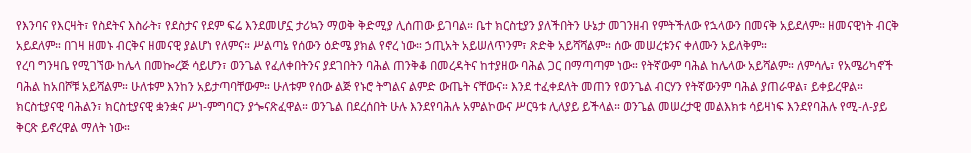የእንባና የእርዛት፣ የስደትና እስራት፣ የደስታና የደም ፍሬ እንደመሆኗ ታሪኳን ማወቅ ቅድሚያ ሊሰጠው ይገባል። ቤተ ክርስቲያን ያለችበትን ሁኔታ መገንዘብ የምትችለው የኋላውን በመናቅ አይደለም። ዘመናዊነት ብርቅ አይደለም። በገዛ ዘመኑ ብርቅና ዘመናዊ ያልሆነ የለምና። ሥልጣኔ የሰውን ዕድሜ ያክል የኖረ ነው። ኃጢአት አይሠለጥንም፣ ጽድቅ አይሻሻልም። ሰው መሠረቱንና ቀለሙን አይለቅም።
የረባ ግንዛቤ የሚገኘው ከሌላ በመኰረጅ ሳይሆን፣ ወንጌል የፈለቀበትንና ያደገበትን ባሕል ጠንቅቆ በመረዳትና ከተያዘው ባሕል ጋር በማጣጣም ነው። የትኛውም ባሕል ከሌላው አይሻልም። ለምሳሌ፣ የአሜሪካኖች ባሕል ከአበሾቹ አይሻልም። ሁለቱም እንከን አይታጣባቸውም። ሁለቱም የሰው ልጅ የኑሮ ትግልና ልምድ ውጤት ናቸውና። እንደ ተፈቀደለት መጠን የወንጌል ብርሃን የትኛውንም ባሕል ያጠራዋል፣ ይቀይረዋል። ክርስቲያናዊ ባሕልን፣ ክርስቲያናዊ ቋንቋና ሥነ-ምግባርን ያጐናጽፈዋል። ወንጌል በደረሰበት ሁሉ እንደየባሕሉ አምልኮውና ሥርዓቱ ሊለያይ ይችላል። ወንጌል መሠረታዊ መልእክቱ ሳይዛነፍ እንደየባሕሉ የሚ-ለ-ያይ ቅርጽ ይኖረዋል ማለት ነው።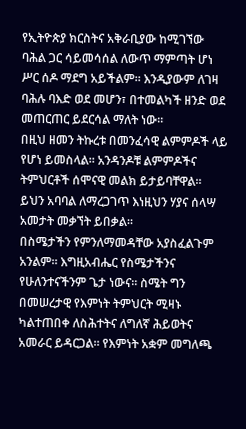የኢትዮጵያ ክርስትና አቅራቢያው ከሚገኘው ባሕል ጋር ሳይመሳሰል ለውጥ ማምጣት ሆነ ሥር ሰዶ ማደግ አይችልም። እንዲያውም ለገዛ ባሕሉ ባእድ ወደ መሆን፣ በተመልካች ዘንድ ወደ መጠርጠር ይደርሳል ማለት ነው።
በዚህ ዘመን ትኩረቱ በመንፈሳዊ ልምምዶች ላይ የሆነ ይመስላል። አንዳንዶቹ ልምምዶችና ትምህርቶች ሰሞናዊ መልክ ይታይባቸዋል። ይህን አባባል ለማረጋገጥ እነዚህን ሃያና ሰላሣ አመታት መቃኘት ይበቃል።
በስሜታችን የምንለማመዳቸው አያስፈልጉም አንልም። እግዚአብሔር የስሜታችንና የሁለንተናችንም ጌታ ነውና። ስሜት ግን በመሠረታዊ የእምነት ትምህርት ሚዛኑ ካልተጠበቀ ለስሕተትና ለግለኛ ሕይወትና አመራር ይዳርጋል። የእምነት አቋም መግለጫ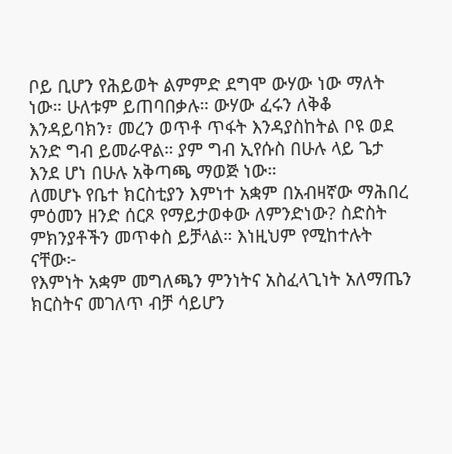ቦይ ቢሆን የሕይወት ልምምድ ደግሞ ውሃው ነው ማለት ነው። ሁለቱም ይጠባበቃሉ። ውሃው ፈሩን ለቅቆ እንዳይባክን፣ መረን ወጥቶ ጥፋት እንዳያስከትል ቦዩ ወደ አንድ ግብ ይመራዋል። ያም ግብ ኢየሱስ በሁሉ ላይ ጌታ እንደ ሆነ በሁሉ አቅጣጫ ማወጅ ነው።
ለመሆኑ የቤተ ክርስቲያን እምነተ አቋም በአብዛኛው ማሕበረ ምዕመን ዘንድ ሰርጾ የማይታወቀው ለምንድነው? ስድስት ምክንያቶችን መጥቀስ ይቻላል። እነዚህም የሚከተሉት ናቸው፦
የእምነት አቋም መግለጫን ምንነትና አስፈላጊነት አለማጤን
ክርስትና መገለጥ ብቻ ሳይሆን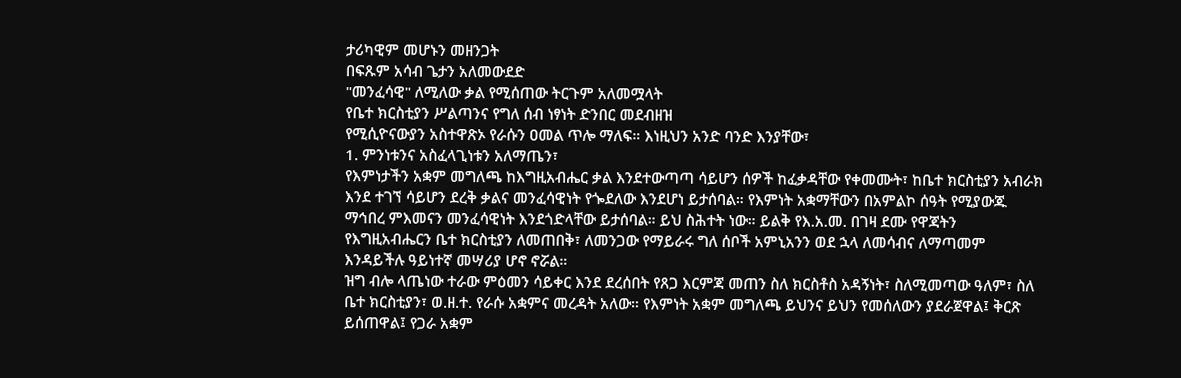ታሪካዊም መሆኑን መዘንጋት
በፍጹም አሳብ ጌታን አለመውደድ
"መንፈሳዊ" ለሚለው ቃል የሚሰጠው ትርጉም አለመሟላት
የቤተ ክርስቲያን ሥልጣንና የግለ ሰብ ነፃነት ድንበር መደብዘዝ
የሚሲዮናውያን አስተዋጽኦ የራሱን ዐመል ጥሎ ማለፍ። እነዚህን አንድ ባንድ እንያቸው፣
1. ምንነቱንና አስፈላጊነቱን አለማጤን፣
የእምነታችን አቋም መግለጫ ከእግዚአብሔር ቃል እንደተውጣጣ ሳይሆን ሰዎች ከፈቃዳቸው የቀመሙት፣ ከቤተ ክርስቲያን አብራክ እንደ ተገኘ ሳይሆን ደረቅ ቃልና መንፈሳዊነት የጐደለው እንደሆነ ይታሰባል። የእምነት አቋማቸውን በአምልኮ ሰዓት የሚያውጁ ማኅበረ ምእመናን መንፈሳዊነት እንደጎድላቸው ይታሰባል። ይህ ስሕተት ነው። ይልቅ የእ.አ.መ. በገዛ ደሙ የዋጃትን የእግዚአብሔርን ቤተ ክርስቲያን ለመጠበቅ፣ ለመንጋው የማይራሩ ግለ ሰቦች አምኒአንን ወደ ኋላ ለመሳብና ለማጣመም እንዳይችሉ ዓይነተኛ መሣሪያ ሆኖ ኖሯል።
ዝግ ብሎ ላጤነው ተራው ምዕመን ሳይቀር እንደ ደረሰበት የጸጋ እርምጃ መጠን ስለ ክርስቶስ አዳኝነት፣ ስለሚመጣው ዓለም፣ ስለ ቤተ ክርስቲያን፣ ወ.ዘ.ተ. የራሱ አቋምና መረዳት አለው። የእምነት አቋም መግለጫ ይህንና ይህን የመሰለውን ያደራጀዋል፤ ቅርጽ ይሰጠዋል፤ የጋራ አቋም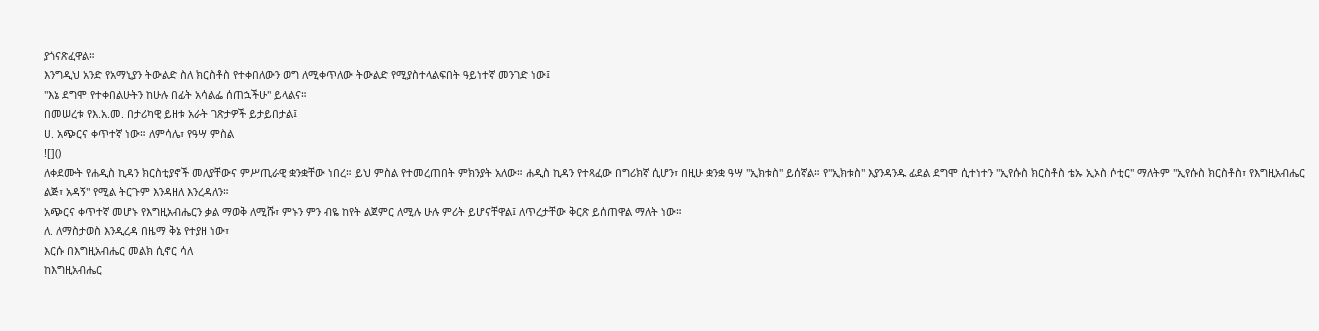ያጎናጽፈዋል።
እንግዲህ አንድ የአማኒያን ትውልድ ስለ ክርስቶስ የተቀበለውን ወግ ለሚቀጥለው ትውልድ የሚያስተላልፍበት ዓይነተኛ መንገድ ነው፤
"እኔ ደግሞ የተቀበልሁትን ከሁሉ በፊት አሳልፌ ሰጠኋችሁ" ይላልና።
በመሠረቱ የእ.አ.መ. በታሪካዊ ይዘቱ አራት ገጽታዎች ይታይበታል፤
ሀ. አጭርና ቀጥተኛ ነው። ለምሳሌ፣ የዓሣ ምስል
![]()
ለቀደሙት የሐዲስ ኪዳን ክርስቲያኖች መለያቸውና ምሥጢራዊ ቋንቋቸው ነበረ። ይህ ምስል የተመረጠበት ምክንያት አለው። ሐዲስ ኪዳን የተጻፈው በግሪክኛ ሲሆን፣ በዚሁ ቋንቋ ዓሣ "ኢክቱስ" ይሰኛል። የ"ኢክቱስ" እያንዳንዱ ፊደል ደግሞ ሲተነተን "ኢየሱስ ክርስቶስ ቴኡ ኢኦስ ሶቲር" ማለትም "ኢየሱስ ክርስቶስ፣ የእግዚአብሔር ልጅ፣ አዳኝ" የሚል ትርጉም እንዳዘለ እንረዳለን።
አጭርና ቀጥተኛ መሆኑ የእግዚአብሔርን ቃል ማወቅ ለሚሹ፣ ምኑን ምን ብዬ ከየት ልጀምር ለሚሉ ሁሉ ምሪት ይሆናቸዋል፤ ለጥረታቸው ቅርጽ ይሰጠዋል ማለት ነው።
ለ. ለማስታወስ እንዲረዳ በዜማ ቅኔ የተያዘ ነው፣
እርሱ በእግዚአብሔር መልክ ሲኖር ሳለ
ከእግዚአብሔር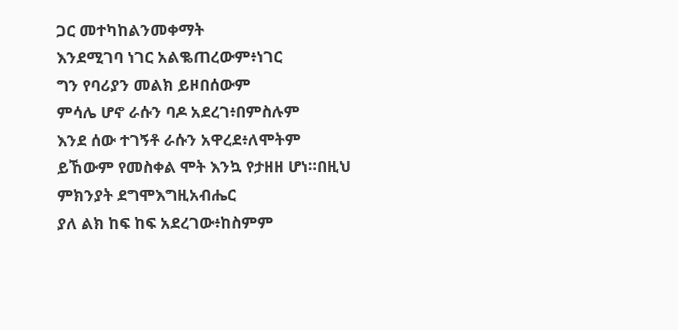ጋር መተካከልንመቀማት
እንደሚገባ ነገር አልቈጠረውም፥ነገር
ግን የባሪያን መልክ ይዞበሰውም
ምሳሌ ሆኖ ራሱን ባዶ አደረገ፥በምስሉም
እንደ ሰው ተገኝቶ ራሱን አዋረደ፥ለሞትም
ይኸውም የመስቀል ሞት እንኳ የታዘዘ ሆነ።በዚህ
ምክንያት ደግሞእግዚአብሔር
ያለ ልክ ከፍ ከፍ አደረገው፥ከስምም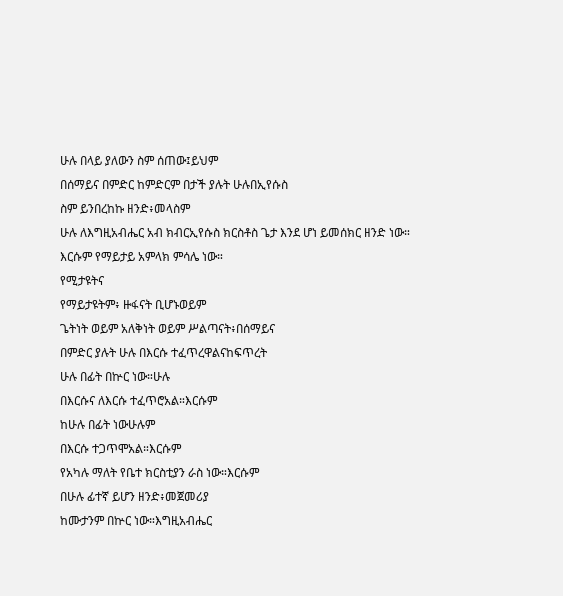ሁሉ በላይ ያለውን ስም ሰጠው፤ይህም
በሰማይና በምድር ከምድርም በታች ያሉት ሁሉበኢየሱስ
ስም ይንበረከኩ ዘንድ፥መላስም
ሁሉ ለእግዚአብሔር አብ ክብርኢየሱስ ክርስቶስ ጌታ እንደ ሆነ ይመሰክር ዘንድ ነው።
እርሱም የማይታይ አምላክ ምሳሌ ነው።
የሚታዩትና
የማይታዩትም፥ ዙፋናት ቢሆኑወይም
ጌትነት ወይም አለቅነት ወይም ሥልጣናት፥በሰማይና
በምድር ያሉት ሁሉ በእርሱ ተፈጥረዋልናከፍጥረት
ሁሉ በፊት በኵር ነው።ሁሉ
በእርሱና ለእርሱ ተፈጥሮአል።እርሱም
ከሁሉ በፊት ነውሁሉም
በእርሱ ተጋጥሞአል።እርሱም
የአካሉ ማለት የቤተ ክርስቲያን ራስ ነው።እርሱም
በሁሉ ፊተኛ ይሆን ዘንድ፥መጀመሪያ
ከሙታንም በኵር ነው።እግዚአብሔር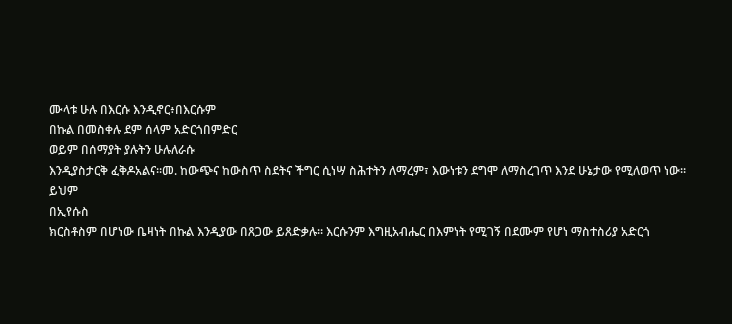ሙላቱ ሁሉ በእርሱ እንዲኖር፥በእርሱም
በኩል በመስቀሉ ደም ሰላም አድርጎበምድር
ወይም በሰማያት ያሉትን ሁሉለራሱ
እንዲያስታርቅ ፈቅዶአልና።መ. ከውጭና ከውስጥ ስደትና ችግር ሲነሣ ስሕተትን ለማረም፣ እውነቱን ደግሞ ለማስረገጥ እንደ ሁኔታው የሚለወጥ ነው።
ይህም
በኢየሱስ
ክርስቶስም በሆነው ቤዛነት በኩል እንዲያው በጸጋው ይጸድቃሉ። እርሱንም እግዚአብሔር በእምነት የሚገኝ በደሙም የሆነ ማስተስሪያ አድርጎ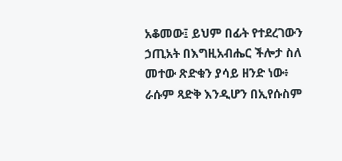አቆመው፤ ይህም በፊት የተደረገውን ኃጢአት በእግዚአብሔር ችሎታ ስለ መተው ጽድቁን ያሳይ ዘንድ ነው፥ ራሱም ጻድቅ እንዲሆን በኢየሱስም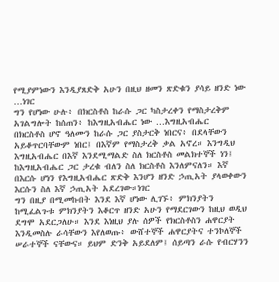የሚያምነውን እንዲያጸድቅ አሁን በዚህ ዘመን ጽድቁን ያሳይ ዘንድ ነው …ነገር
ግን የሆነው ሁሉ፥ በክርስቶስ ከራሱ ጋር ካስታረቀን የማስታረቅም አገልግሎት ከሰጠን፥ ከእግዚአብሔር ነው …እግዚአብሔር
በክርስቶስ ሆኖ ዓለሙን ከራሱ ጋር ያስታርቅ ነበርና፥ በደላቸውን አይቆጥርባቸውም ነበር፤ በእኛም የማስታረቅ ቃል አኖረ። እንግዲህ እግዚአብሔር በእኛ እንደሚማልድ ስለ ክርስቶስ መልክተኞች ነን፤ ከእግዚአብሔር ጋር ታረቁ ብለን ስለ ክርስቶስ እንለምናለን። እኛ በእርሱ ሆነን የእግዚአብሔር ጽድቅ እንሆን ዘንድ ኃጢአት ያላወቀውን እርሱን ስለ እኛ ኃጢአት አደረገው።ነገር
ግን በዚያ በሚመኩበት እንደ እኛ ሆነው ሊገኙ፥ ምክንያትን ከሚፈልጉቱ ምክንያትን እቆርጥ ዘንድ አሁን የማደርገውን ከዚህ ወዲህ ደግሞ አደርጋለሁ። እንደ እነዚህ ያሉ ሰዎች የክርስቶስን ሐዋርያት እንዲመስሉ ራሳቸውን እየለወጡ፥ ውሸተኞች ሐዋርያትና ተንኮለኞች ሠራተኞች ናቸውና። ይህም ድንቅ አይደለም፤ ሰይጣን ራሱ የብርሃንን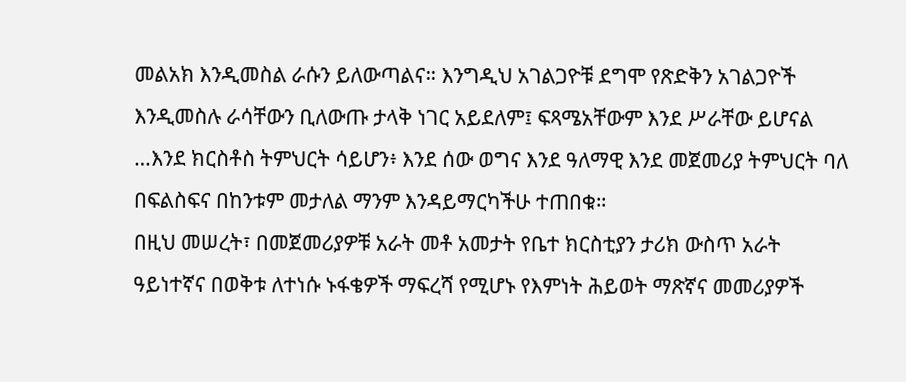መልአክ እንዲመስል ራሱን ይለውጣልና። እንግዲህ አገልጋዮቹ ደግሞ የጽድቅን አገልጋዮች እንዲመስሉ ራሳቸውን ቢለውጡ ታላቅ ነገር አይደለም፤ ፍጻሜአቸውም እንደ ሥራቸው ይሆናል …እንደ ክርስቶስ ትምህርት ሳይሆን፥ እንደ ሰው ወግና እንደ ዓለማዊ እንደ መጀመሪያ ትምህርት ባለ በፍልስፍና በከንቱም መታለል ማንም እንዳይማርካችሁ ተጠበቁ።
በዚህ መሠረት፣ በመጀመሪያዎቹ አራት መቶ አመታት የቤተ ክርስቲያን ታሪክ ውስጥ አራት ዓይነተኛና በወቅቱ ለተነሱ ኑፋቄዎች ማፍረሻ የሚሆኑ የእምነት ሕይወት ማጽኛና መመሪያዎች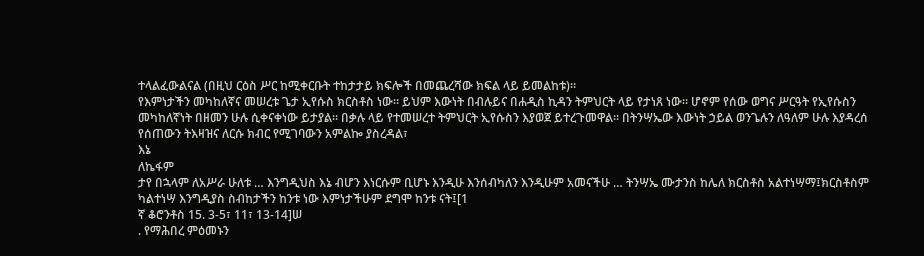ተላልፈውልናል (በዚህ ርዕስ ሥር ከሚቀርቡት ተከታታይ ክፍሎች በመጨረሻው ክፍል ላይ ይመልከቱ)።
የእምነታችን መካከለኛና መሠረቱ ጌታ ኢየሱስ ክርስቶስ ነው። ይህም እውነት በብሉይና በሐዲስ ኪዳን ትምህርት ላይ የታነጸ ነው። ሆኖም የሰው ወግና ሥርዓት የኢየሱስን መካከለኛነት በዘመን ሁሉ ሲቀናቀነው ይታያል። በቃሉ ላይ የተመሠረተ ትምህርት ኢየሱስን እያወጀ ይተረጉመዋል። በትንሣኤው እውነት ኃይል ወንጌሉን ለዓለም ሁሉ እያዳረሰ የሰጠውን ትእዛዝና ለርሱ ክብር የሚገባውን አምልኰ ያስረዳል፣
እኔ
ለኬፋም
ታየ በኋላም ለአሥራ ሁለቱ … እንግዲህስ እኔ ብሆን እነርሱም ቢሆኑ እንዲሁ እንሰብካለን እንዲሁም አመናችሁ … ትንሣኤ ሙታንስ ከሌለ ክርስቶስ አልተነሣማ፤ክርስቶስም
ካልተነሣ እንግዲያስ ስብከታችን ከንቱ ነው እምነታችሁም ደግሞ ከንቱ ናት፤[1
ኛ ቆሮንቶስ 15. 3-5፣ 11፣ 13-14]ሠ
. የማሕበረ ምዕመኑን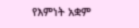የእምነት አቋም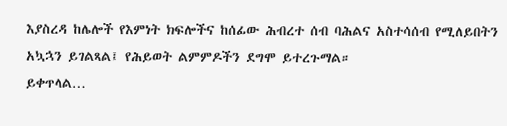እያስረዳ ከሌሎች የእምነት ክፍሎችና ከሰፊው ሕብረተ ሰብ ባሕልና አስተሳሰብ የሚለይበትን አኳኋን ይገልጻል፤ የሕይወት ልምምዶችን ደግሞ ይተረጉማል።
ይቀጥላል…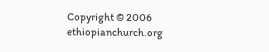Copyright © 2006 ethiopianchurch.org